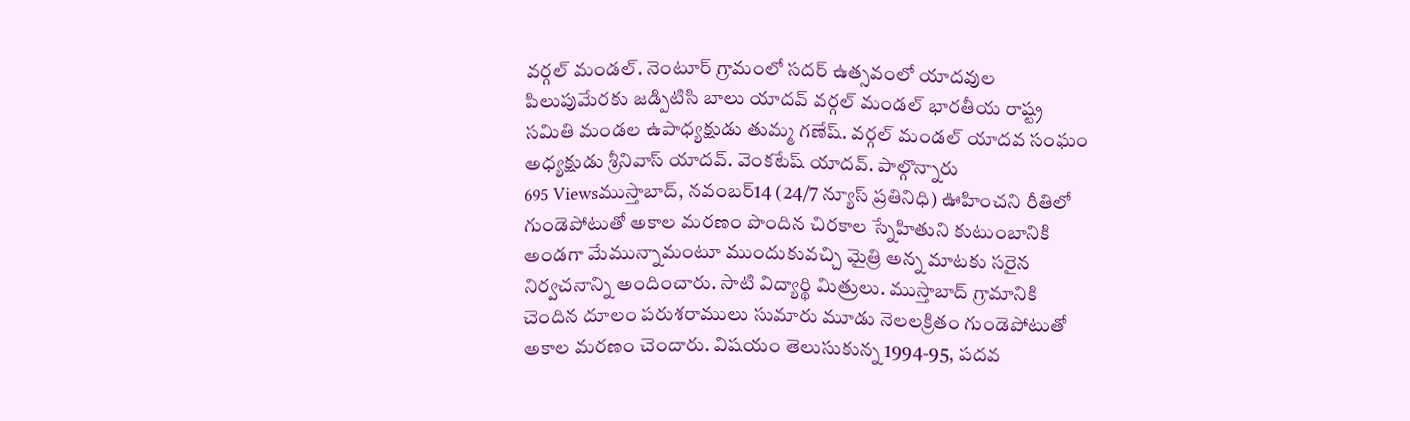వర్గల్ మండల్. నెంటూర్ గ్రామంలో సదర్ ఉత్సవంలో యాదవుల పిలుపుమేరకు జడ్పిటిసి బాలు యాదవ్ వర్గల్ మండల్ భారతీయ రాష్ట్ర సమితి మండల ఉపాధ్యక్షుడు తుమ్మ గణేష్. వర్గల్ మండల్ యాదవ సంఘం అధ్యక్షుడు శ్రీనివాస్ యాదవ్. వెంకటేష్ యాదవ్. పాల్గొన్నారు
695 Viewsముస్తాబాద్, నవంబర్14 (24/7 న్యూస్ ప్రతినిధి) ఊహించని రీతిలో గుండెపోటుతో అకాల మరణం పొందిన చిరకాల స్నేహితుని కుటుంబానికి అండగా మేమున్నామంటూ ముందుకువచ్చి మైత్రి అన్న మాటకు సరైన నిర్వచనాన్ని అందించారు. సాటి విద్యార్థి మిత్రులు. ముస్తాబాద్ గ్రామానికి చెందిన దూలం పరుశరాములు సుమారు మూడు నెలలక్రితం గుండెపోటుతో అకాల మరణం చెందారు. విషయం తెలుసుకున్న 1994-95, పదవ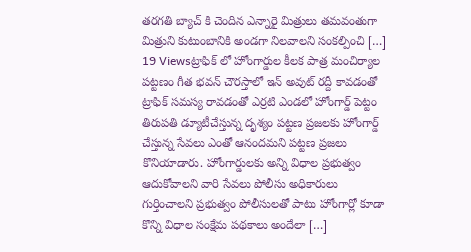తరగతి బ్యాచ్ కి చెందిన ఎన్నారై మిత్రులు తమవంతుగా మిత్రుని కుటుంబానికి అండగా నిలవాలని సంకల్పించి […]
19 Viewsట్రాఫిక్ లో హోంగార్డుల కీలక పాత్ర మంచిర్యాల పట్టణం గీత భవన్ చౌరస్తాలో ఇన్ అవుట్ రద్దీ కావడంతో ట్రాఫిక్ సమస్య రావడంతో ఎర్రటి ఎండలో హోంగార్డ్ పెట్టం తిరుపతి డ్యూటీచేస్తున్న దృశ్యం పట్టణ ప్రజలకు హోంగార్డ్ చేస్తున్న సేవలు ఎంతో ఆనందమని పట్టణ ప్రజలు కొనియాడారు. హోంగార్డులకు అన్ని విధాల ప్రభుత్వం ఆదుకోవాలని వారి సేవలు పోలీసు అధికారులు గుర్తించాలని ప్రభుత్వం పోలీసులతో పాటు హోంగార్లో కూడా కొన్ని విధాల సంక్షేమ పథకాలు అందేలా […]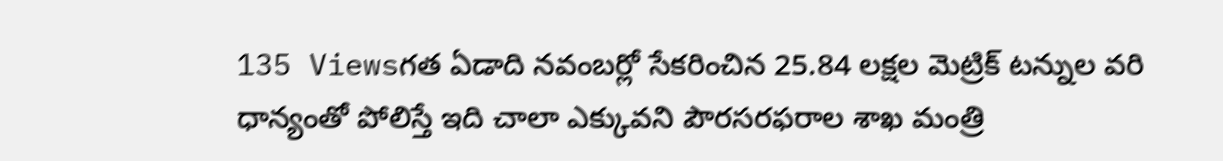135 Viewsగత ఏడాది నవంబర్లో సేకరించిన 25.84 లక్షల మెట్రిక్ టన్నుల వరి ధాన్యంతో పోలిస్తే ఇది చాలా ఎక్కువని పౌరసరఫరాల శాఖ మంత్రి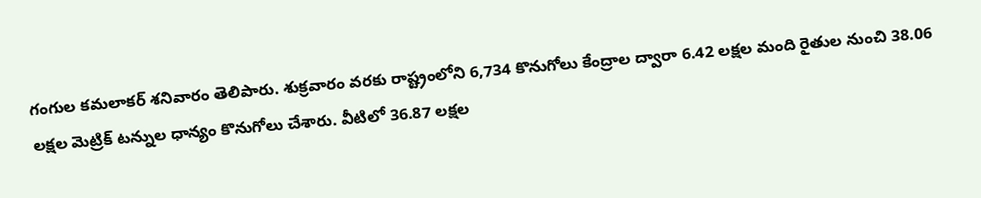గంగుల కమలాకర్ శనివారం తెలిపారు. శుక్రవారం వరకు రాష్ట్రంలోని 6,734 కొనుగోలు కేంద్రాల ద్వారా 6.42 లక్షల మంది రైతుల నుంచి 38.06 లక్షల మెట్రిక్ టన్నుల ధాన్యం కొనుగోలు చేశారు. వీటిలో 36.87 లక్షల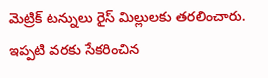మెట్రిక్ టన్నులు రైస్ మిల్లులకు తరలించారు. ఇప్పటి వరకు సేకరించిన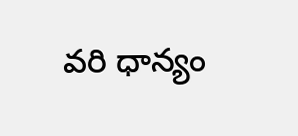వరి ధాన్యం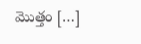మొత్తం […]